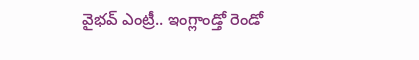వైభవ్ ఎంట్రీ.. ఇంగ్లాండ్తో రెండో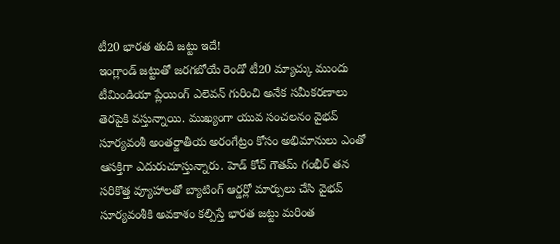టీ20 భారత తుది జట్టు ఇదే!
ఇంగ్లాండ్ జట్టుతో జరగబోయే రెండో టీ20 మ్యాచ్కు ముందు టీమిండియా ప్లేయింగ్ ఎలెవన్ గురించి అనేక సమీకరణాలు తెరపైకి వస్తున్నాయి. ముఖ్యంగా యువ సంచలనం వైభవ్ సూర్యవంశీ అంతర్జాతీయ అరంగేట్రం కోసం అభిమానులు ఎంతో ఆసక్తిగా ఎదురుచూస్తున్నారు. హెడ్ కోచ్ గౌతమ్ గంభీర్ తన సరికొత్త వ్యూహాలతో బ్యాటింగ్ ఆర్డర్లో మార్పులు చేసి వైభవ్ సూర్యవంశీకి అవకాశం కల్పిస్తే భారత జట్టు మరింత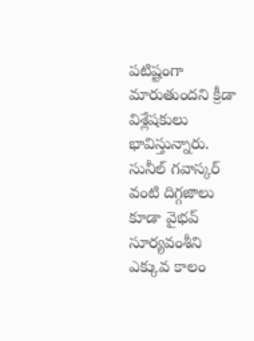పటిష్టంగా మారుతుందని క్రీడా విశ్లేషకులు భావిస్తున్నారు. సునీల్ గవాస్కర్ వంటి దిగ్గజాలు కూడా వైభవ్ సూర్యవంశీని ఎక్కువ కాలం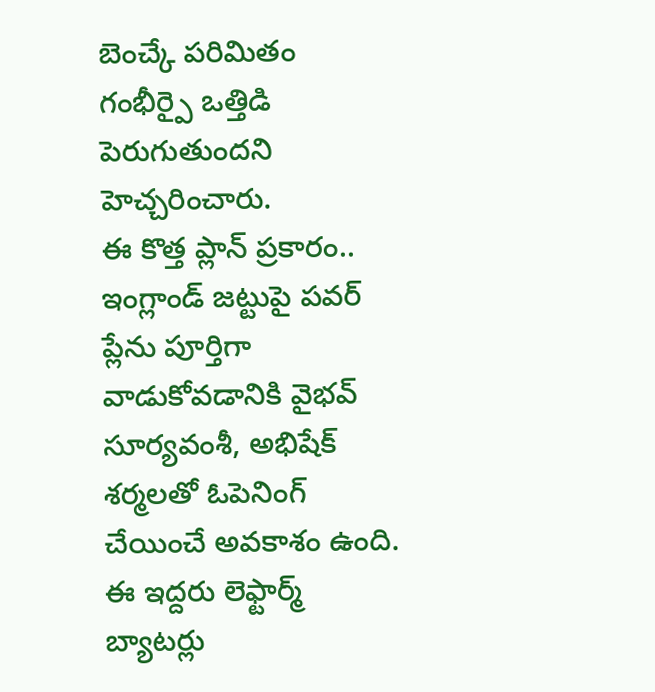బెంచ్కే పరిమితం గంభీర్పై ఒత్తిడి పెరుగుతుందని హెచ్చరించారు.
ఈ కొత్త ప్లాన్ ప్రకారం.. ఇంగ్లాండ్ జట్టుపై పవర్ ప్లేను పూర్తిగా వాడుకోవడానికి వైభవ్ సూర్యవంశీ, అభిషేక్ శర్మలతో ఓపెనింగ్ చేయించే అవకాశం ఉంది. ఈ ఇద్దరు లెఫ్టార్మ్ బ్యాటర్లు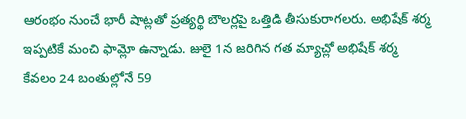ఆరంభం నుంచే భారీ షాట్లతో ప్రత్యర్థి బౌలర్లపై ఒత్తిడి తీసుకురాగలరు. అభిషేక్ శర్మ ఇప్పటికే మంచి ఫామ్లో ఉన్నాడు. జులై 1న జరిగిన గత మ్యాచ్లో అభిషేక్ శర్మ కేవలం 24 బంతుల్లోనే 59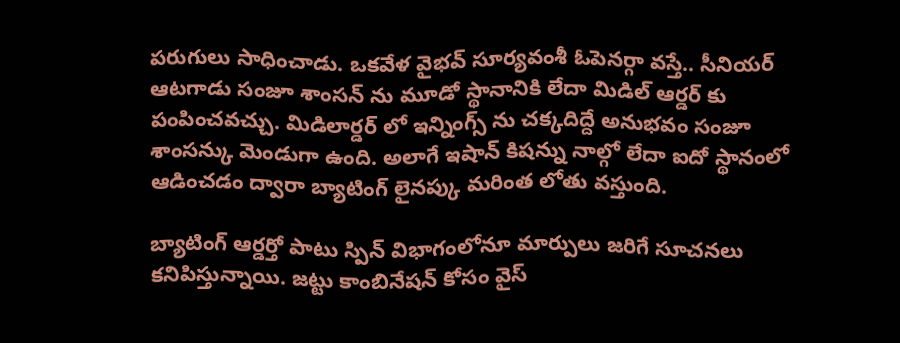పరుగులు సాధించాడు. ఒకవేళ వైభవ్ సూర్యవంశీ ఓపెనర్గా వస్తే.. సీనియర్ ఆటగాడు సంజూ శాంసన్ ను మూడో స్థానానికి లేదా మిడిల్ ఆర్డర్ కు పంపించవచ్చు. మిడిలార్డర్ లో ఇన్నింగ్స్ ను చక్కదిద్దే అనుభవం సంజూ శాంసన్కు మెండుగా ఉంది. అలాగే ఇషాన్ కిషన్ను నాల్గో లేదా ఐదో స్థానంలో ఆడించడం ద్వారా బ్యాటింగ్ లైనప్కు మరింత లోతు వస్తుంది.

బ్యాటింగ్ ఆర్డర్తో పాటు స్పిన్ విభాగంలోనూ మార్పులు జరిగే సూచనలు కనిపిస్తున్నాయి. జట్టు కాంబినేషన్ కోసం వైస్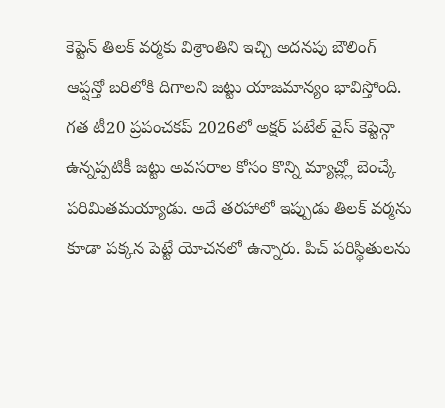కెప్టెన్ తిలక్ వర్మకు విశ్రాంతిని ఇచ్చి అదనపు బౌలింగ్ ఆప్షన్తో బరిలోకి దిగాలని జట్టు యాజమాన్యం భావిస్తోంది. గత టీ20 ప్రపంచకప్ 2026లో అక్షర్ పటేల్ వైస్ కెప్టెన్గా ఉన్నప్పటికీ జట్టు అవసరాల కోసం కొన్ని మ్యాచ్ల్లో బెంచ్కే పరిమితమయ్యాడు. అదే తరహాలో ఇప్పుడు తిలక్ వర్మను కూడా పక్కన పెట్టే యోచనలో ఉన్నారు. పిచ్ పరిస్థితులను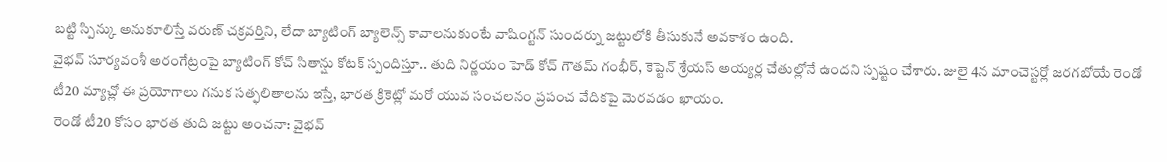బట్టి స్పిన్కు అనుకూలిస్తే వరుణ్ చక్రవర్తిని, లేదా బ్యాటింగ్ బ్యాలెన్స్ కావాలనుకుంటే వాషింగ్టన్ సుందర్ను జట్టులోకి తీసుకునే అవకాశం ఉంది.
వైభవ్ సూర్యవంశీ అరంగేట్రంపై బ్యాటింగ్ కోచ్ సితాన్షు కోటక్ స్పందిస్తూ.. తుది నిర్ణయం హెడ్ కోచ్ గౌతమ్ గంభీర్, కెప్టెన్ శ్రేయస్ అయ్యర్ల చేతుల్లోనే ఉందని స్పష్టం చేశారు. జులై 4న మాంచెస్టర్లో జరగబోయే రెండో టీ20 మ్యాచ్లో ఈ ప్రయోగాలు గనుక సత్ఫలితాలను ఇస్తే, భారత క్రికెట్లో మరో యువ సంచలనం ప్రపంచ వేదికపై మెరవడం ఖాయం.
రెండో టీ20 కోసం భారత తుది జట్టు అంచనా: వైభవ్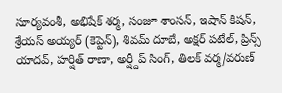సూర్యవంశీ, అభిషేక్ శర్మ, సంజూ శాంసన్, ఇషాన్ కిషన్, శ్రేయస్ అయ్యర్ (కెప్టెన్), శివమ్ దూబే, అక్షర్ పటేల్, ప్రిన్స్ యాదవ్, హర్షిత్ రాణా, అర్ష్దీప్ సింగ్, తిలక్ వర్మ/వరుణ్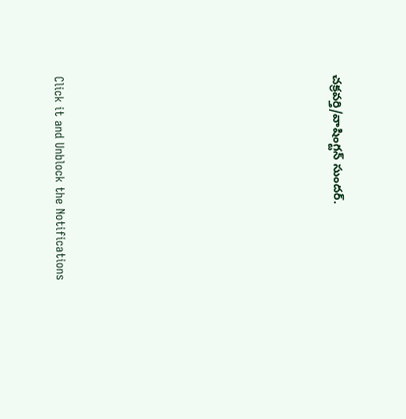చక్రవర్తి/వాషింగ్టన్ సుందర్.












Click it and Unblock the Notifications